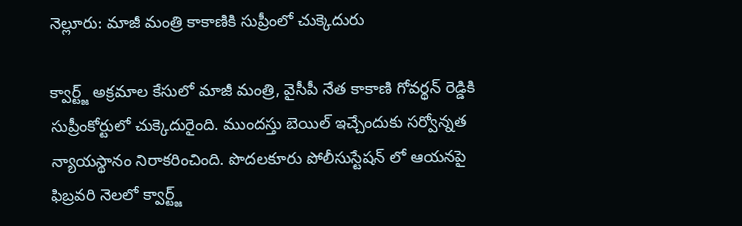నెల్లూరు: మాజీ మంత్రి కాకాణికి సుప్రీంలో చుక్కెదురు

క్వార్ట్జ్ అక్రమాల కేసులో మాజీ మంత్రి, వైసీపీ నేత కాకాణి గోవర్థన్ రెడ్డికి సుప్రీంకోర్టులో చుక్కెదురైంది. ముందస్తు బెయిల్ ఇచ్చేందుకు సర్వోన్నత న్యాయస్థానం నిరాకరించింది. పొదలకూరు పోలీసుస్టేషన్ లో ఆయనపై ఫిబ్రవరి నెలలో క్వార్ట్జ్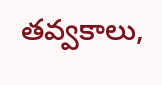తవ్వకాలు,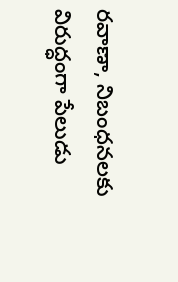రవాణా, నిబంధనలకు విరుద్ధంగా పేలుడు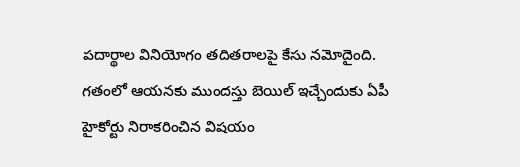పదార్థాల వినియోగం తదితరాలపై కేసు నమోదైంది. గతంలో ఆయనకు ముందస్తు బెయిల్ ఇచ్చేందుకు ఏపీ హైకోర్టు నిరాకరించిన విషయం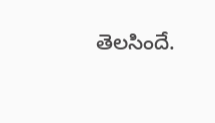తెలసిందే.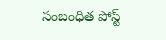సంబంధిత పోస్ట్